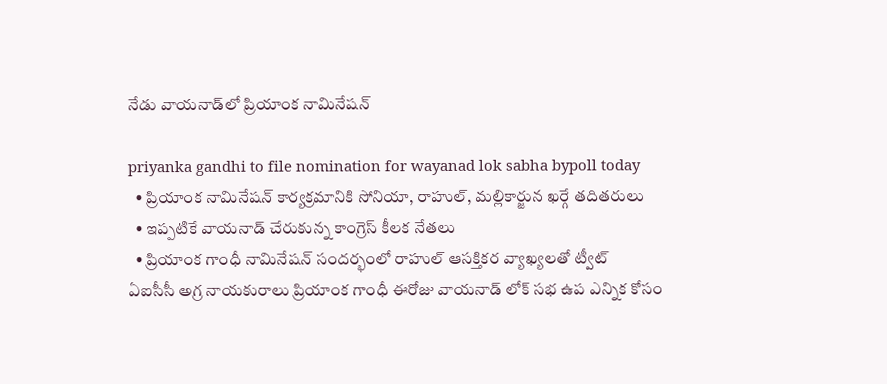నేడు వాయనాడ్‌లో ప్రియాంక నామినేషన్

priyanka gandhi to file nomination for wayanad lok sabha bypoll today
  • ప్రియాంక నామినేషన్ కార్యక్రమానికి సోనియా, రాహుల్, మల్లికార్జున ఖర్గే తదితరులు
  • ఇప్పటికే వాయనాడ్ చేరుకున్న కాంగ్రెస్ కీలక నేతలు
  • ప్రియాంక గాంధీ నామినేషన్ సందర్భంలో రాహుల్ ఆసక్తికర వ్యాఖ్యలతో ట్వీట్
ఏఐసీసీ అగ్ర నాయకురాలు ప్రియాంక గాంధీ ఈరోజు వాయనాడ్ లోక్ సభ ఉప ఎన్నిక కోసం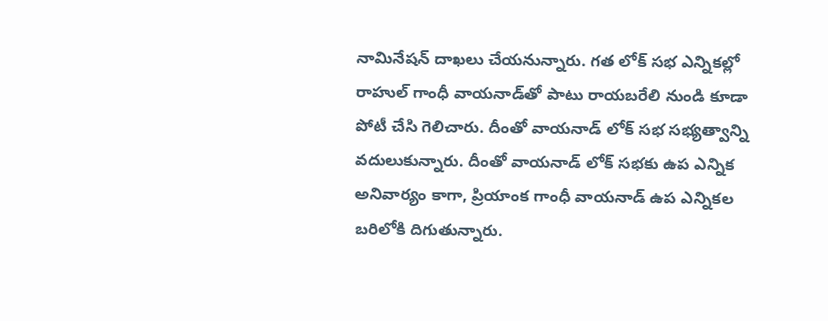నామినేషన్ దాఖలు చేయనున్నారు. గత లోక్ సభ ఎన్నికల్లో రాహుల్ గాంధీ వాయనాడ్‌తో పాటు రాయబరేలి నుండి కూడా పోటీ చేసి గెలిచారు. దీంతో వాయనాడ్ లోక్ సభ సభ్యత్వాన్ని వదులుకున్నారు. దీంతో వాయనాడ్ లోక్ సభకు ఉప ఎన్నిక అనివార్యం కాగా, ప్రియాంక గాంధీ వాయనాడ్ ఉప ఎన్నికల బరిలోకి దిగుతున్నారు.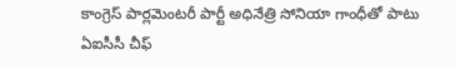కాంగ్రెస్ పార్లమెంటరీ పార్టీ అధినేత్రి సోనియా గాంధీతో పాటు ఏఐసీసీ చీఫ్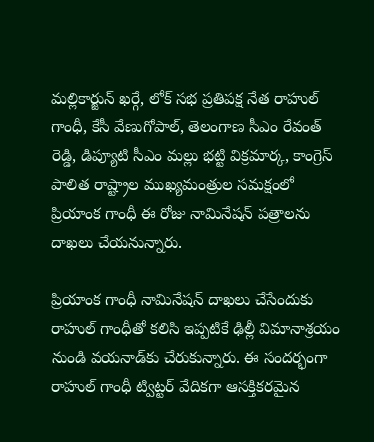మల్లికార్జున్ ఖర్గే, లోక్ సభ ప్రతిపక్ష నేత రాహుల్ గాంధీ, కేసీ వేణుగోపాల్, తెలంగాణ సీఎం రేవంత్ రెడ్డి, డిప్యూటి సీఎం మల్లు భట్టి విక్రమార్క, కాంగ్రెస్ పాలిత రాష్ట్రాల ముఖ్యమంత్రుల సమక్షంలో ప్రియాంక గాంధీ ఈ రోజు నామినేషన్ పత్రాలను దాఖలు చేయనున్నారు.

ప్రియాంక గాంధీ నామినేషన్ దాఖలు చేసేందుకు రాహుల్ గాంధీతో కలిసి ఇప్పటికే ఢిల్లీ విమానాశ్రయం నుండి వయనాడ్‌కు చేరుకున్నారు. ఈ సందర్భంగా రాహుల్ గాంధీ ట్విట్టర్ వేదికగా ఆసక్తికరమైన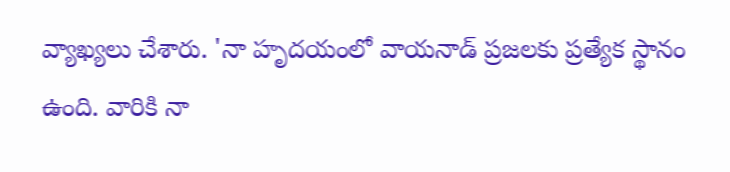వ్యాఖ్యలు చేశారు. 'నా హృదయంలో వాయనాడ్ ప్రజలకు ప్రత్యేక స్థానం ఉంది. వారికి నా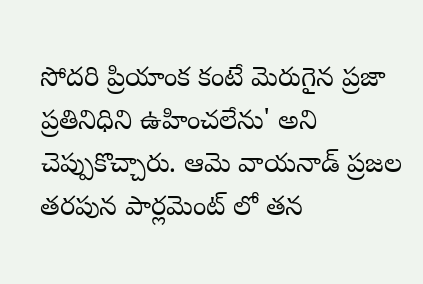సోదరి ప్రియాంక కంటే మెరుగైన ప్రజా ప్రతినిధిని ఉహించలేను' అని చెప్పుకొచ్చారు. ఆమె వాయనాడ్ ప్రజల తరపున పార్లమెంట్ లో తన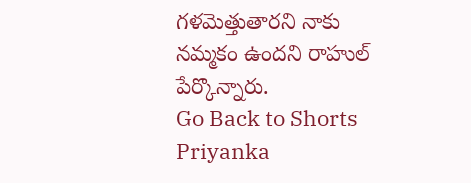గళమెత్తుతారని నాకు నమ్మకం ఉందని రాహుల్ పేర్కొన్నారు.
Go Back to Shorts
Priyanka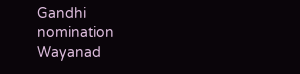Gandhi
nomination
Wayanad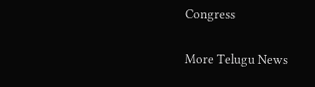Congress

More Telugu News